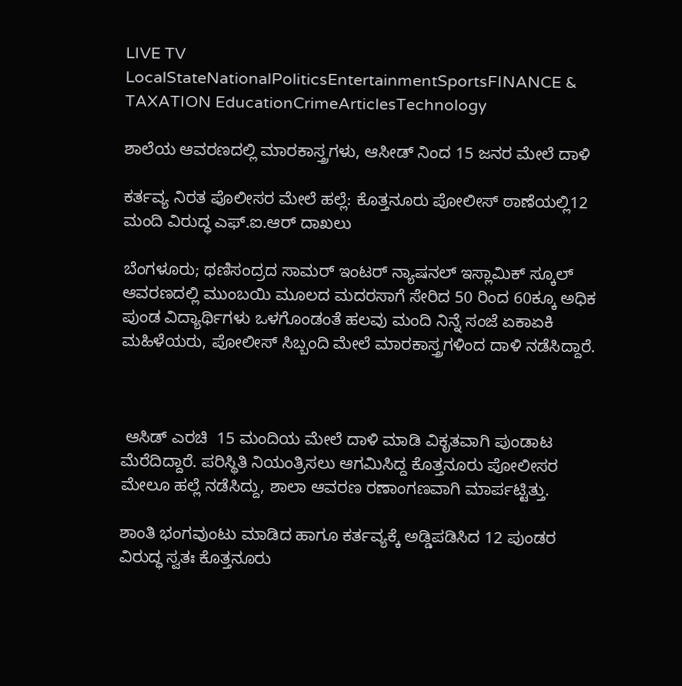LIVE TV LocalStateNationalPoliticsEntertainmentSportsFINANCE & TAXATION EducationCrimeArticlesTechnology

ಶಾಲೆಯ ಆವರಣದಲ್ಲಿ ಮಾರಕಾಸ್ತ್ರಗಳು, ಆಸೀಡ್ ನಿಂದ 15 ಜನರ ಮೇಲೆ ದಾಳಿ

ಕರ್ತವ್ಯ ನಿರತ ಪೊಲೀಸರ ಮೇಲೆ ಹಲ್ಲೆ: ಕೊತ್ತನೂರು ಪೋಲೀಸ್ ಠಾಣೆಯಲ್ಲಿ12 ಮಂದಿ ವಿರುದ್ಧ ಎಫ್.ಐ.ಆರ್ ದಾಖಲು

ಬೆಂಗಳೂರು; ಥಣಿಸಂದ್ರದ ಸಾಮರ್ ಇಂಟರ್ ನ್ಯಾಷನಲ್ ಇಸ್ಲಾಮಿಕ್ ಸ್ಕೂಲ್ ಆವರಣದಲ್ಲಿ ಮುಂಬಯಿ ಮೂಲದ ಮದರಸಾಗೆ ಸೇರಿದ 50 ರಿಂದ 60ಕ್ಕೂ ಅಧಿಕ ಪುಂಡ ವಿದ್ಯಾರ್ಥಿಗಳು ಒಳಗೊಂಡಂತೆ ಹಲವು ಮಂದಿ ನಿನ್ನೆ ಸಂಜೆ ಏಕಾಏಕಿ ಮಹಿಳೆಯರು, ಪೋಲೀಸ್ ಸಿಬ್ಬಂದಿ ಮೇಲೆ ಮಾರಕಾಸ್ತ್ರಗಳಿಂದ ದಾಳಿ ನಡೆಸಿದ್ದಾರೆ.



 ಆಸಿಡ್ ಎರಚಿ  15 ಮಂದಿಯ ಮೇಲೆ ದಾಳಿ ಮಾಡಿ ವಿಕೃತವಾಗಿ ಪುಂಡಾಟ ಮೆರೆದಿದ್ದಾರೆ. ಪರಿಸ್ಥಿತಿ ನಿಯಂತ್ರಿಸಲು ಆಗಮಿಸಿದ್ದ ಕೊತ್ತನೂರು ಪೋಲೀಸರ ಮೇಲೂ ಹಲ್ಲೆ ನಡೆಸಿದ್ದು, ಶಾಲಾ ಆವರಣ ರಣಾಂಗಣವಾಗಿ ಮಾರ್ಪಟ್ಟಿತ್ತು.

ಶಾಂತಿ ಭಂಗವುಂಟು ಮಾಡಿದ ಹಾಗೂ ಕರ್ತವ್ಯಕ್ಕೆ ಅಡ್ಡಿಪಡಿಸಿದ 12 ಪುಂಡರ ವಿರುದ್ಧ ಸ್ವತಃ ಕೊತ್ತನೂರು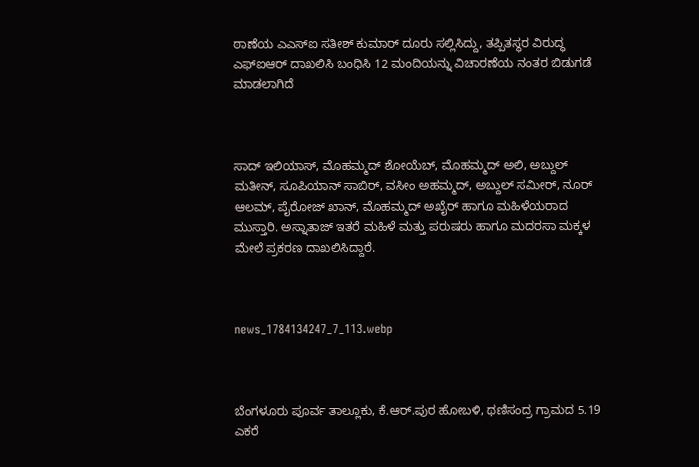ಠಾಣೆಯ ಎಎಸ್ಐ ಸತೀಶ್ ಕುಮಾರ್ ದೂರು ಸಲ್ಲಿಸಿದ್ದು, ತಪ್ಪಿತಸ್ಥರ ವಿರುದ್ಧ  ಎಫ್ಐಆರ್ ದಾಖಲಿಸಿ ಬಂಧಿಸಿ 12 ಮಂದಿಯನ್ನು ವಿಚಾರಣೆಯ ನಂತರ ಬಿಡುಗಡೆ ಮಾಡಲಾಗಿದೆ



ಸಾದ್ ಇಲಿಯಾಸ್, ಮೊಹಮ್ಮದ್ ಶೋಯೆಬ್, ಮೊಹಮ್ಮದ್ ಅಲಿ, ಅಬ್ದುಲ್ ಮತೀನ್, ಸೂಪಿಯಾನ್ ಸಾಬಿರ್, ವಸೀಂ ಅಹಮ್ಮದ್, ಅಬ್ದುಲ್ ಸಮೀರ್, ನೂರ್ ಆಲಮ್, ಪೈರೋಜ್ ಖಾನ್, ಮೊಹಮ್ಮದ್ ಅಖೈರ್ ಹಾಗೂ ಮಹಿಳೆಯರಾದ ಮುಸ್ತಾರಿ. ಅಸ್ನಾತಾಜ್ ಇತರೆ ಮಹಿಳೆ ಮತ್ತು ಪರುಷರು ಹಾಗೂ ಮದರಸಾ ಮಕ್ಕಳ ಮೇಲೆ ಪ್ರಕರಣ ದಾಖಲಿಸಿದ್ದಾರೆ.



news_1784134247_7_113.webp



ಬೆಂಗಳೂರು ಪೂರ್ವ ತಾಲ್ಲೂಕು, ಕೆ.ಆರ್.ಪುರ ಹೋಬಳಿ, ಥಣಿಸಂದ್ರ ಗ್ರಾಮದ 5.19 ಎಕರೆ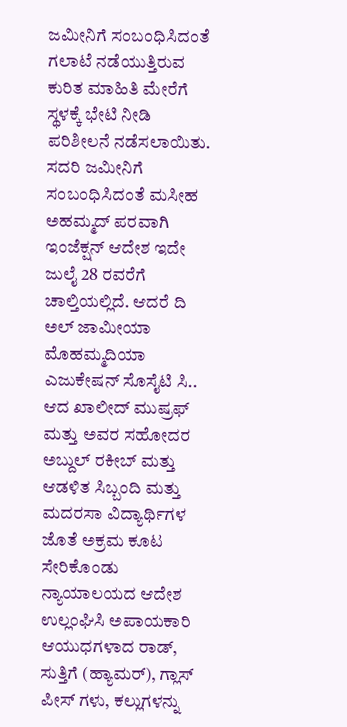ಜಮೀನಿಗೆ ಸಂಬಂಧಿಸಿದಂತೆ ಗಲಾಟೆ ನಡೆಯುತ್ತಿರುವ ಕುರಿತ ಮಾಹಿತಿ ಮೇರೆಗೆ ಸ್ಥಳಕ್ಕೆ ಭೇಟಿ ನೀಡಿ ಪರಿಶೀಲನೆ ನಡೆಸಲಾಯಿತು. ಸದರಿ ಜಮೀನಿಗೆ ಸಂಬಂಧಿಸಿದಂತೆ ಮಸೀಹ  ಅಹಮ್ಮದ್ ಪರವಾಗಿ ಇಂಜೆಕ್ಷನ್ ಆದೇಶ ಇದೇ ಜುಲೈ 28 ರವರೆಗೆ ಚಾಲ್ತಿಯಲ್ಲಿದೆ. ಆದರೆ ದಿ ಅಲ್ ಜಾಮೀಯಾ ಮೊಹಮ್ಮದಿಯಾ ಎಜುಕೇಷನ್ ಸೊಸೈಟಿ ಸಿ.. ಆದ ಖಾಲೀದ್ ಮುಷ್ರಫ್ ಮತ್ತು ಅವರ ಸಹೋದರ ಅಬ್ದುಲ್ ರಕೀಬ್ ಮತ್ತು ಆಡಳಿತ ಸಿಬ್ಬಂದಿ ಮತ್ತು ಮದರಸಾ ವಿದ್ಯಾರ್ಥಿಗಳ ಜೊತೆ ಅಕ್ರಮ ಕೂಟ ಸೇರಿಕೊಂಡು ನ್ಯಾಯಾಲಯದ ಆದೇಶ ಉಲ್ಲಂಘಿಸಿ ಅಪಾಯಕಾರಿ ಆಯುಧಗಳಾದ ರಾಡ್, ಸುತ್ತಿಗೆ (ಹ್ಯಾಮರ್), ಗ್ಲಾಸ್ ಪೀಸ್ ಗಳು, ಕಲ್ಲುಗಳನ್ನು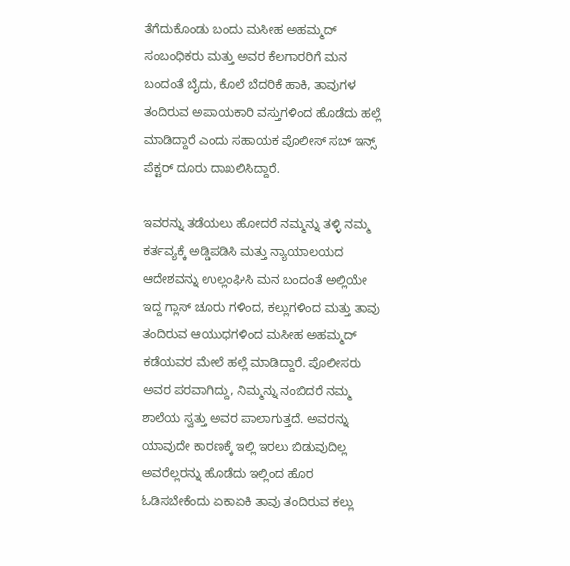ತೆಗೆದುಕೊಂಡು ಬಂದು ಮಸೀಹ ಅಹಮ್ಮದ್ ಸಂಬಂಧಿಕರು ಮತ್ತು ಅವರ ಕೆಲಗಾರರಿಗೆ ಮನ ಬಂದಂತೆ ಬೈದು, ಕೊಲೆ ಬೆದರಿಕೆ ಹಾಕಿ, ತಾವುಗಳ ತಂದಿರುವ ಅಪಾಯಕಾರಿ ವಸ್ತುಗಳಿಂದ ಹೊಡೆದು ಹಲ್ಲೆ ಮಾಡಿದ್ದಾರೆ ಎಂದು ಸಹಾಯಕ ಪೊಲೀಸ್ ಸಬ್ ಇನ್ಸ್ ಪೆಕ್ಟರ್ ದೂರು ದಾಖಲಿಸಿದ್ದಾರೆ.

ಇವರನ್ನು ತಡೆಯಲು ಹೋದರೆ ನಮ್ಮನ್ನು ತಳ್ಳಿ ನಮ್ಮ ಕರ್ತವ್ಯಕ್ಕೆ ಅಡ್ಡಿಪಡಿಸಿ ಮತ್ತು ನ್ಯಾಯಾಲಯದ ಆದೇಶವನ್ನು ಉಲ್ಲಂಘಿಸಿ ಮನ ಬಂದಂತೆ ಅಲ್ಲಿಯೇ ಇದ್ದ ಗ್ಲಾಸ್ ಚೂರು ಗಳಿಂದ, ಕಲ್ಲುಗಳಿಂದ ಮತ್ತು ತಾವು ತಂದಿರುವ ಆಯುಧಗಳಿಂದ ಮಸೀಹ ಅಹಮ್ಮದ್ ಕಡೆಯವರ ಮೇಲೆ ಹಲ್ಲೆ ಮಾಡಿದ್ದಾರೆ. ಪೊಲೀಸರು ಅವರ ಪರವಾಗಿದ್ದು, ನಿಮ್ಮನ್ನು ನಂಬಿದರೆ ನಮ್ಮ ಶಾಲೆಯ ಸ್ವತ್ತು ಅವರ ಪಾಲಾಗುತ್ತದೆ. ಅವರನ್ನು ಯಾವುದೇ ಕಾರಣಕ್ಕೆ ಇಲ್ಲಿ ಇರಲು ಬಿಡುವುದಿಲ್ಲ ಅವರೆಲ್ಲರನ್ನು ಹೊಡೆದು ಇಲ್ಲಿಂದ ಹೊರ ಓಡಿಸಬೇಕೆಂದು ಏಕಾಏಕಿ ತಾವು ತಂದಿರುವ ಕಲ್ಲು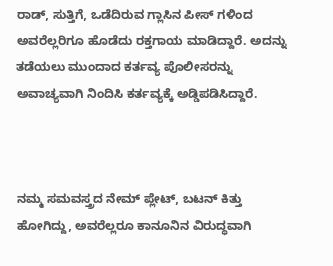ರಾಡ್, ಸುತ್ತಿಗೆ, ಒಡೆದಿರುವ ಗ್ಲಾಸಿನ ಪೀಸ್ ಗಳಿಂದ ಅವರೆಲ್ಲರಿಗೂ ಹೊಡೆದು ರಕ್ತಗಾಯ ಮಾಡಿದ್ದಾರೆ. ಅದನ್ನು ತಡೆಯಲು ಮುಂದಾದ ಕರ್ತವ್ಯ ಪೊಲೀಸರನ್ನು ಅವಾಚ್ಯವಾಗಿ ನಿಂದಿಸಿ ಕರ್ತವ್ಯಕ್ಕೆ ಅಡ್ಡಿಪಡಿಸಿದ್ದಾರೆ.



ನಮ್ಮ ಸಮವಸ್ತ್ರದ ನೇಮ್ ಪ್ಲೇಟ್, ಬಟನ್ ಕಿತ್ತು ಹೋಗಿದ್ದು, ಅವರೆಲ್ಲರೂ ಕಾನೂನಿನ ವಿರುದ್ಧವಾಗಿ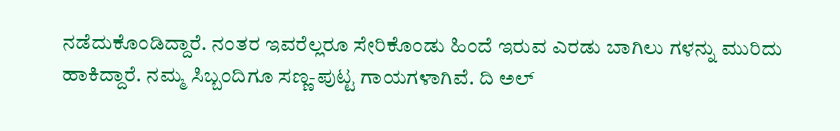ನಡೆದುಕೊಂಡಿದ್ದಾರೆ. ನಂತರ ಇವರೆಲ್ಲರೂ ಸೇರಿಕೊಂಡು ಹಿಂದೆ ಇರುವ ಎರಡು ಬಾಗಿಲು ಗಳನ್ನು ಮುರಿದು ಹಾಕಿದ್ದಾರೆ. ನಮ್ಮ ಸಿಬ್ಬಂದಿಗೂ ಸಣ್ಣ-ಪುಟ್ಟ ಗಾಯಗಳಾಗಿವೆ. ದಿ ಅಲ್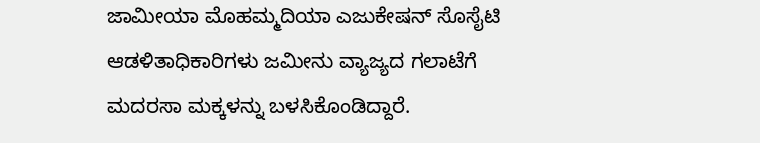ಜಾಮೀಯಾ ಮೊಹಮ್ಮದಿಯಾ ಎಜುಕೇಷನ್ ಸೊಸೈಟಿ ಆಡಳಿತಾಧಿಕಾರಿಗಳು ಜಮೀನು ವ್ಯಾಜ್ಯದ ಗಲಾಟೆಗೆ ಮದರಸಾ ಮಕ್ಕಳನ್ನು ಬಳಸಿಕೊಂಡಿದ್ದಾರೆ.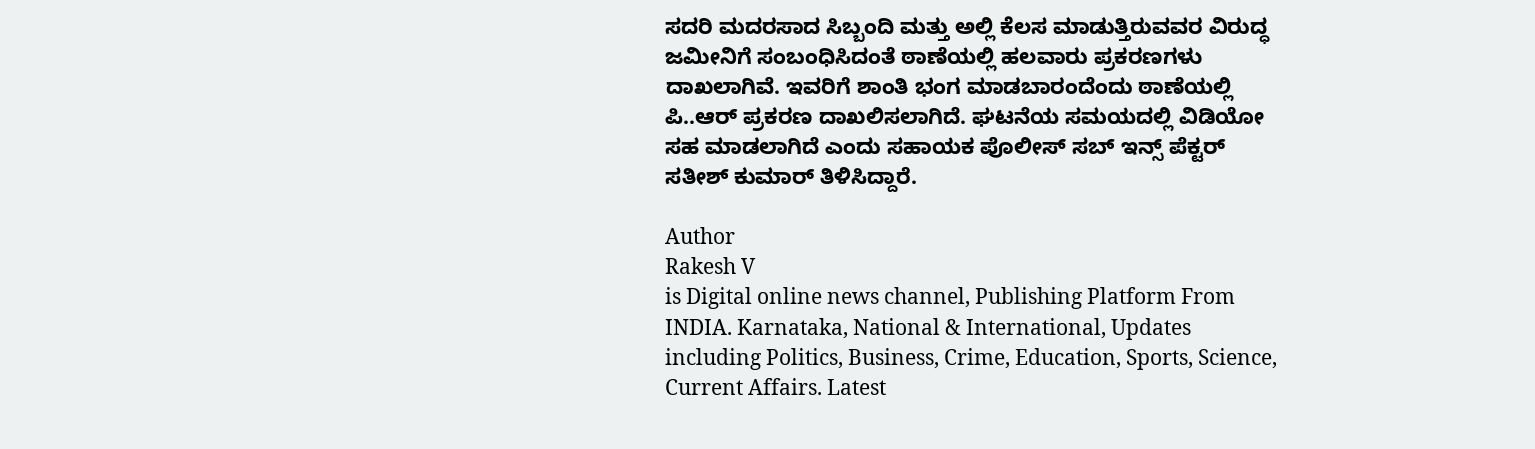ಸದರಿ ಮದರಸಾದ ಸಿಬ್ಬಂದಿ ಮತ್ತು ಅಲ್ಲಿ ಕೆಲಸ ಮಾಡುತ್ತಿರುವವರ ವಿರುದ್ಧ ಜಮೀನಿಗೆ ಸಂಬಂಧಿಸಿದಂತೆ ಠಾಣೆಯಲ್ಲಿ ಹಲವಾರು ಪ್ರಕರಣಗಳು ದಾಖಲಾಗಿವೆ. ಇವರಿಗೆ ಶಾಂತಿ ಭಂಗ ಮಾಡಬಾರಂದೆಂದು ಠಾಣೆಯಲ್ಲಿ ಪಿ..ಆರ್ ಪ್ರಕರಣ ದಾಖಲಿಸಲಾಗಿದೆ. ಘಟನೆಯ ಸಮಯದಲ್ಲಿ ವಿಡಿಯೋ ಸಹ ಮಾಡಲಾಗಿದೆ ಎಂದು ಸಹಾಯಕ ಪೊಲೀಸ್ ಸಬ್ ಇನ್ಸ್ ಪೆಕ್ಟರ್ ಸತೀಶ್ ಕುಮಾರ್ ತಿಳಿಸಿದ್ದಾರೆ.

Author
Rakesh V
is Digital online news channel, Publishing Platform From INDIA. Karnataka, National & International, Updates including Politics, Business, Crime, Education, Sports, Science, Current Affairs. Latest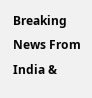Breaking News From India &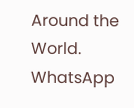Around the World.
WhatsApp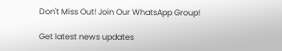Don't Miss Out! Join Our WhatsApp Group!

Get latest news updates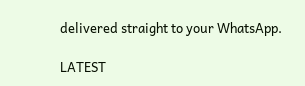delivered straight to your WhatsApp.

LATEST